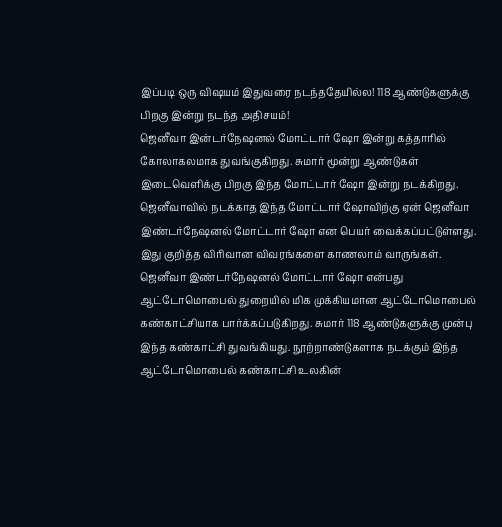இப்படி ஒரு விஷயம் இதுவரை நடந்ததேயில்ல! 118 ஆண்டுகளுக்கு பிறகு இன்று நடந்த அதிசயம்!
ஜெனீவா இன்டர்நேஷனல் மோட்டார் ஷோ இன்று கத்தாரில் கோலாகலமாக துவங்குகிறது. சுமார் மூன்று ஆண்டுகள் இடைவெளிக்கு பிறகு இந்த மோட்டார் ஷோ இன்று நடக்கிறது. ஜெனீவாவில் நடக்காத இந்த மோட்டார் ஷோவிற்கு ஏன் ஜெனீவா இண்டர்நேஷனல் மோட்டார் ஷோ என பெயர் வைக்கப்பட்டுள்ளது. இது குறித்த விரிவான விவரங்களை காணலாம் வாருங்கள்.
ஜெனீவா இண்டர்நேஷனல் மோட்டார் ஷோ என்பது ஆட்டோமொபைல் துறையில் மிக முக்கியமான ஆட்டோமொபைல் கண்காட்சியாக பார்க்கப்படுகிறது. சுமார் 118 ஆண்டுகளுக்கு முன்பு இந்த கண்காட்சி துவங்கியது. நூற்றாண்டுகளாக நடக்கும் இந்த ஆட்டோமொபைல் கண்காட்சி உலகின்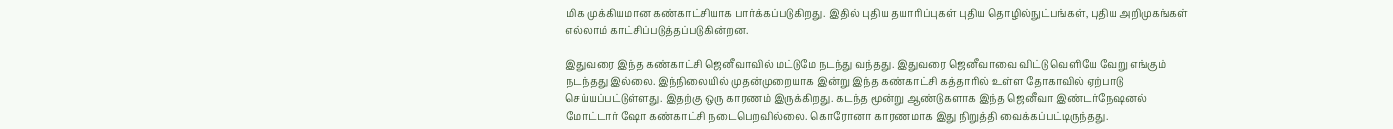மிக முக்கியமான கண்காட்சியாக பார்க்கப்படுகிறது. இதில் புதிய தயாரிப்புகள் புதிய தொழில்நுட்பங்கள், புதிய அறிமுகங்கள் எல்லாம் காட்சிப்படுத்தப்படுகின்றன.

இதுவரை இந்த கண்காட்சி ஜெனீவாவில் மட்டுமே நடந்து வந்தது. இதுவரை ஜெனீவாவை விட்டு வெளியே வேறு எங்கும் நடந்தது இல்லை. இந்நிலையில் முதன்முறையாக இன்று இந்த கண்காட்சி கத்தாரில் உள்ள தோகாவில் ஏற்பாடு செய்யப்பட்டுள்ளது. இதற்கு ஒரு காரணம் இருக்கிறது. கடந்த மூன்று ஆண்டுகளாக இந்த ஜெனீவா இண்டர்நேஷனல் மோட்டார் ஷோ கண்காட்சி நடைபெறவில்லை. கொரோனா காரணமாக இது நிறுத்தி வைக்கப்பட்டிருந்தது.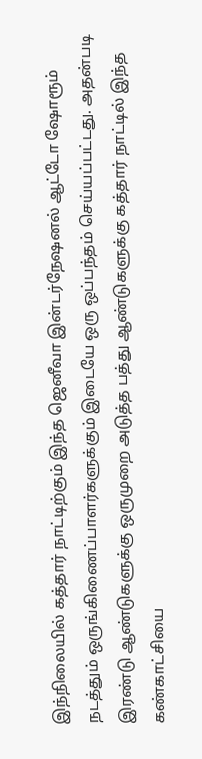இந்நிலையில் கத்தார் நாட்டிற்கும் இந்த ஜெனீவா இன்டர்நேஷனல் ஆட்டோ ஷோரூம் நடத்தும் ஒருங்கிணைப்பாளர்களுக்கும் இடையே ஒரு ஒப்பந்தம் செய்யப்பட்டது. அதன்படி இரண்டு ஆண்டுகளுக்கு ஒருமுறை அடுத்த பத்து ஆண்டுகளுக்கு கத்தார் நாட்டில் இந்த கண்காட்சியை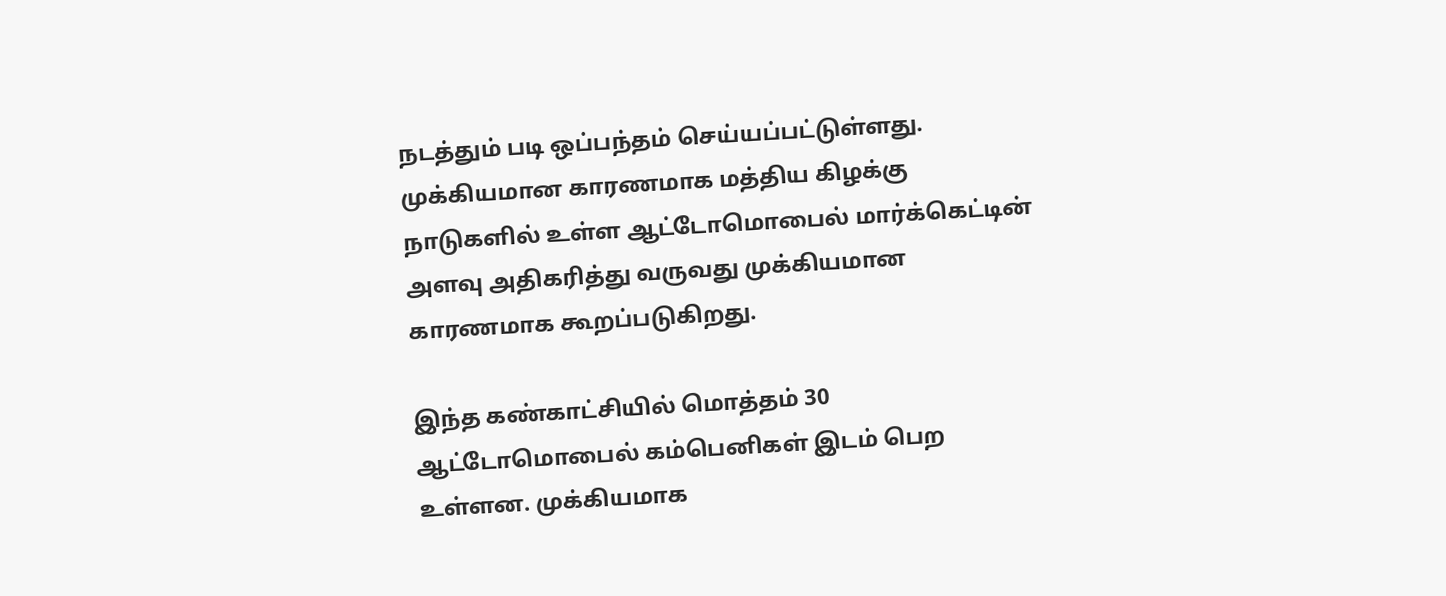நடத்தும் படி ஒப்பந்தம் செய்யப்பட்டுள்ளது. முக்கியமான காரணமாக மத்திய கிழக்கு நாடுகளில் உள்ள ஆட்டோமொபைல் மார்க்கெட்டின் அளவு அதிகரித்து வருவது முக்கியமான காரணமாக கூறப்படுகிறது.

இந்த கண்காட்சியில் மொத்தம் 30 ஆட்டோமொபைல் கம்பெனிகள் இடம் பெற உள்ளன. முக்கியமாக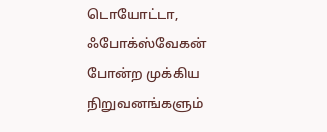டொயோட்டா, ஃபோக்ஸ்வேகன் போன்ற முக்கிய நிறுவனங்களும்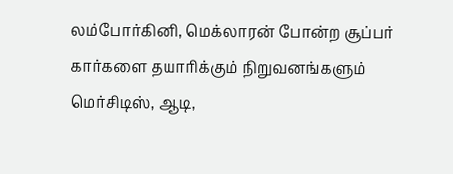லம்போர்கினி, மெக்லாரன் போன்ற சூப்பர் கார்களை தயாரிக்கும் நிறுவனங்களும் மெர்சிடிஸ், ஆடி,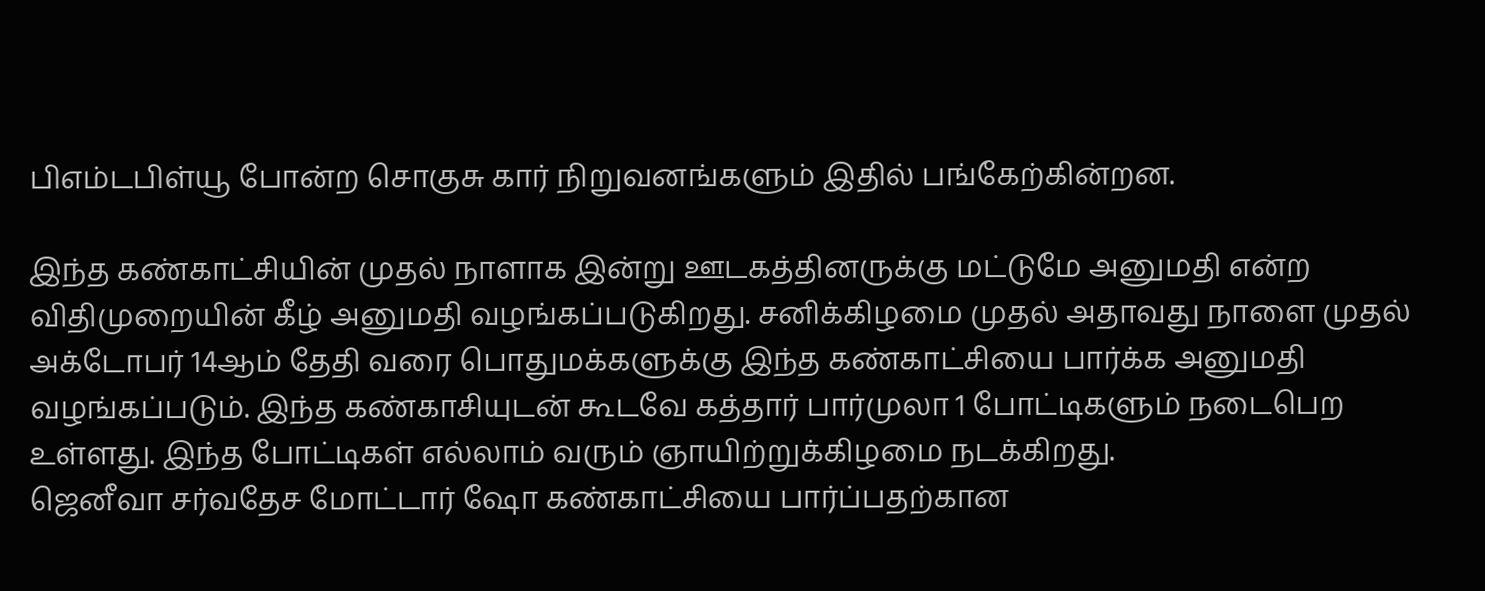பிஎம்டபிள்யூ போன்ற சொகுசு கார் நிறுவனங்களும் இதில் பங்கேற்கின்றன.

இந்த கண்காட்சியின் முதல் நாளாக இன்று ஊடகத்தினருக்கு மட்டுமே அனுமதி என்ற விதிமுறையின் கீழ் அனுமதி வழங்கப்படுகிறது. சனிக்கிழமை முதல் அதாவது நாளை முதல் அக்டோபர் 14ஆம் தேதி வரை பொதுமக்களுக்கு இந்த கண்காட்சியை பார்க்க அனுமதி வழங்கப்படும். இந்த கண்காசியுடன் கூடவே கத்தார் பார்முலா 1 போட்டிகளும் நடைபெற உள்ளது. இந்த போட்டிகள் எல்லாம் வரும் ஞாயிற்றுக்கிழமை நடக்கிறது.
ஜெனீவா சர்வதேச மோட்டார் ஷோ கண்காட்சியை பார்ப்பதற்கான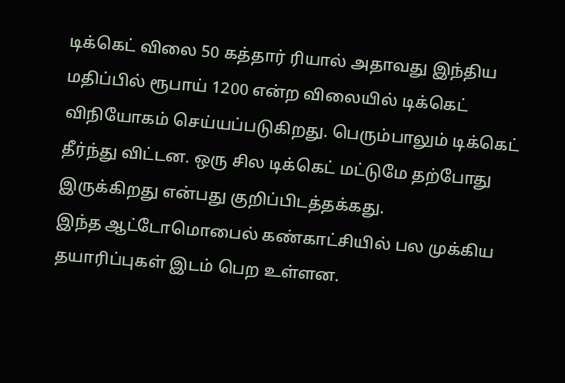டிக்கெட் விலை 50 கத்தார் ரியால் அதாவது இந்திய மதிப்பில் ரூபாய் 1200 என்ற விலையில் டிக்கெட் விநியோகம் செய்யப்படுகிறது. பெரும்பாலும் டிக்கெட் தீர்ந்து விட்டன. ஒரு சில டிக்கெட் மட்டுமே தற்போது இருக்கிறது என்பது குறிப்பிடத்தக்கது.
இந்த ஆட்டோமொபைல் கண்காட்சியில் பல முக்கிய தயாரிப்புகள் இடம் பெற உள்ளன.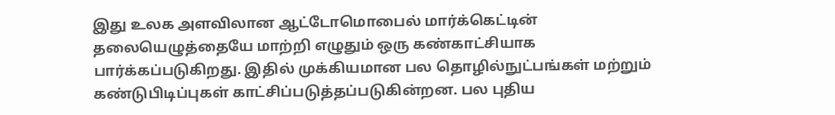இது உலக அளவிலான ஆட்டோமொபைல் மார்க்கெட்டின் தலையெழுத்தையே மாற்றி எழுதும் ஒரு கண்காட்சியாக பார்க்கப்படுகிறது. இதில் முக்கியமான பல தொழில்நுட்பங்கள் மற்றும் கண்டுபிடிப்புகள் காட்சிப்படுத்தப்படுகின்றன. பல புதிய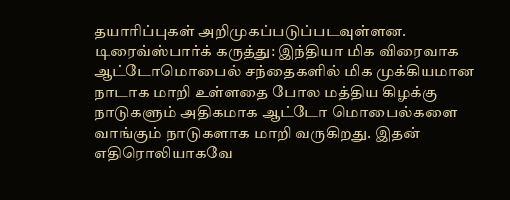தயாரிப்புகள் அறிமுகப்படுப்படவுள்ளன.
டிரைவ்ஸ்பார்க் கருத்து: இந்தியா மிக விரைவாக ஆட்டோமொபைல் சந்தைகளில் மிக முக்கியமான நாடாக மாறி உள்ளதை போல மத்திய கிழக்கு நாடுகளும் அதிகமாக ஆட்டோ மொபைல்களை வாங்கும் நாடுகளாக மாறி வருகிறது. இதன் எதிரொலியாகவே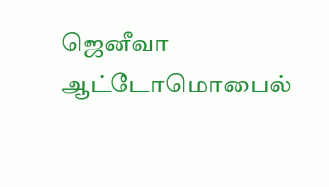ஜெனீவா ஆட்டோமொபைல்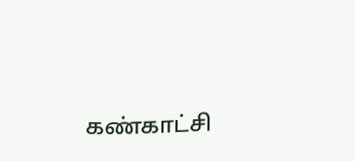கண்காட்சி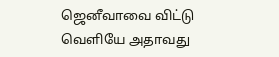ஜெனீவாவை விட்டு வெளியே அதாவது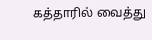கத்தாரில் வைத்து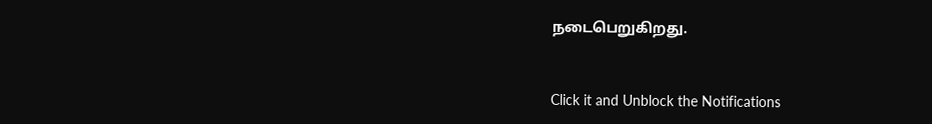நடைபெறுகிறது.


Click it and Unblock the Notifications